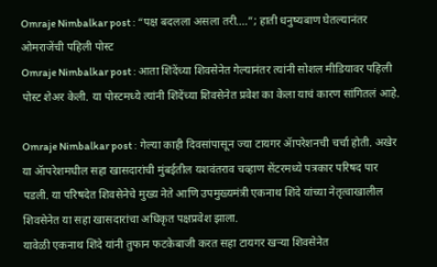Omraje Nimbalkar post : “पक्ष बदलला असला तरी….”; हाती धनुष्यबाण घेतल्यानंतर ओमराजेंची पहिली पोस्ट
Omraje Nimbalkar post : आता शिंदेंच्या शिवसेनेत गेल्यानंतर त्यांनी सोशल मीडियावर पहिली पोस्ट शेअर केली. या पोस्टमध्ये त्यांनी शिंदेंच्या शिवसेनेत प्रवेश का केला याचं कारण सांगितलं आहे.

Omraje Nimbalkar post : गेल्या काही दिवसांपासून ज्या टायगर ॲापरेशनची चर्चा होती. अखेर या ॲापरेशमधील सहा खासदारांची मुंबईतील यशवंतराव चव्हाण सेंटरमध्ये पत्रकार परिषद पार पडली. या परिषदेत शिवसेनेचे मुख्य नेते आणि उपमुख्यमंत्री एकनाथ शिंदे यांच्या नेतृत्वाखालील शिवसेनेत या सहा खासदारांचा अधिकृत पक्षप्रवेश झाला.
यावेळी एकनाथ शिंदे यांनी तुफान फटकेबाजी करत सहा टायगर खऱ्या शिवसेनेत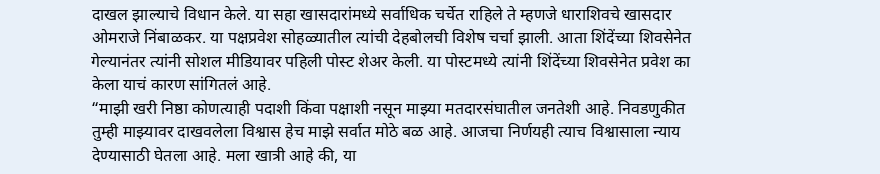दाखल झाल्याचे विधान केले. या सहा खासदारांमध्ये सर्वाधिक चर्चेत राहिले ते म्हणजे धाराशिवचे खासदार ओमराजे निंबाळकर. या पक्षप्रवेश सोहळ्यातील त्यांची देहबोलची विशेष चर्चा झाली. आता शिंदेंच्या शिवसेनेत गेल्यानंतर त्यांनी सोशल मीडियावर पहिली पोस्ट शेअर केली. या पोस्टमध्ये त्यांनी शिंदेंच्या शिवसेनेत प्रवेश का केला याचं कारण सांगितलं आहे.
“माझी खरी निष्ठा कोणत्याही पदाशी किंवा पक्षाशी नसून माझ्या मतदारसंघातील जनतेशी आहे. निवडणुकीत तुम्ही माझ्यावर दाखवलेला विश्वास हेच माझे सर्वात मोठे बळ आहे. आजचा निर्णयही त्याच विश्वासाला न्याय देण्यासाठी घेतला आहे. मला खात्री आहे की, या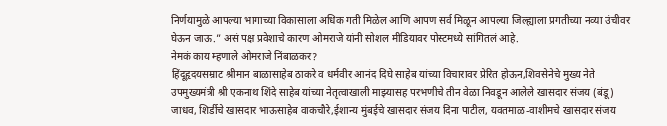निर्णयामुळे आपल्या भागाच्या विकासाला अधिक गती मिळेल आणि आपण सर्व मिळून आपल्या जिल्ह्याला प्रगतीच्या नव्या उंचीवर घेऊन जाऊ.” असं पक्ष प्रवेशाचे कारण ओमराजे यांनी सोशल मीडियावर पोस्टमध्ये सांगितलं आहे.
नेमकं काय म्हणाले ओमराजे निंबाळकर?
हिंदूहृदयसम्राट श्रीमान बाळासाहेब ठाकरे व धर्मवीर आनंद दिघे साहेब यांच्या विचारावर प्रेरित होऊन,शिवसेनेचे मुख्य नेते उपमुख्यमंत्री श्री एकनाथ शिंदे साहेब यांच्या नेतृत्वाखाली माझ्यासह परभणीचे तीन वेळा निवडून आलेले खासदार संजय (बंडू) जाधव, शिर्डीचे खासदार भाऊसाहेब वाकचौरे,ईशान्य मुंबईचे खासदार संजय दिना पाटील, यवतमाळ-वाशीमचे खासदार संजय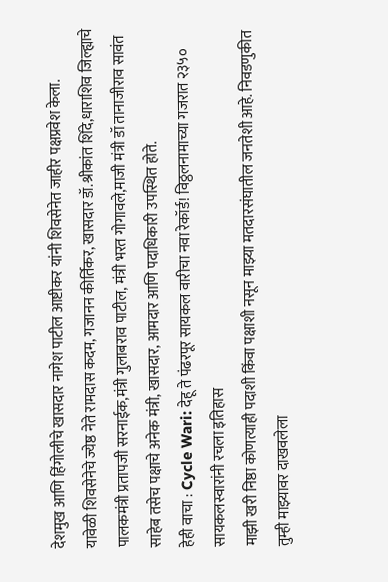देशमुख आणि हिंगोलीचे खासदार नागेश पाटील आष्टीकर यांनी शिवसेनेत जाहीर पक्षप्रवेश केला.
यावेळी शिवसेनेचे ज्येष्ठ नेते रामदास कदम, गजानन कीर्तिकर, खासदार डॉ.श्रीकांत शिंदे,धाराशिव जिल्ह्याचे पालकमंत्री प्रतापजी सरनाईक,मंत्री गुलाबराव पाटील, मंत्री भरत गोगावले,माजी मंत्री डॉ तानाजीराव सावंत साहेब तसेच पक्षाचे अनेक मंत्री, खासदार, आमदार आणि पदाधिकारी उपस्थित होते.
हेही वाचा : Cycle Wari: देहू ते पंढरपूर सायकल वारीचा नवा रेकॉर्ड! विठ्ठलनामाच्या गजरात २३५० सायकलस्वारांनी रचला इतिहास
माझी खरी निष्ठा कोणत्याही पदाशी किंवा पक्षाशी नसून माझ्या मतदारसंघातील जनतेशी आहे. निवडणुकीत तुम्ही माझ्यावर दाखवलेला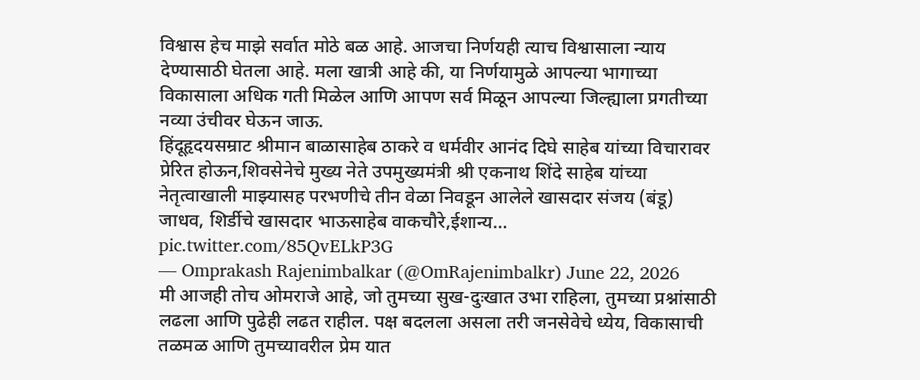विश्वास हेच माझे सर्वात मोठे बळ आहे. आजचा निर्णयही त्याच विश्वासाला न्याय देण्यासाठी घेतला आहे. मला खात्री आहे की, या निर्णयामुळे आपल्या भागाच्या विकासाला अधिक गती मिळेल आणि आपण सर्व मिळून आपल्या जिल्ह्याला प्रगतीच्या नव्या उंचीवर घेऊन जाऊ.
हिंदूहृदयसम्राट श्रीमान बाळासाहेब ठाकरे व धर्मवीर आनंद दिघे साहेब यांच्या विचारावर प्रेरित होऊन,शिवसेनेचे मुख्य नेते उपमुख्यमंत्री श्री एकनाथ शिंदे साहेब यांच्या नेतृत्वाखाली माझ्यासह परभणीचे तीन वेळा निवडून आलेले खासदार संजय (बंडू) जाधव, शिर्डीचे खासदार भाऊसाहेब वाकचौरे,ईशान्य… pic.twitter.com/85QvELkP3G
— Omprakash Rajenimbalkar (@OmRajenimbalkr) June 22, 2026
मी आजही तोच ओमराजे आहे, जो तुमच्या सुख-दुःखात उभा राहिला, तुमच्या प्रश्नांसाठी लढला आणि पुढेही लढत राहील. पक्ष बदलला असला तरी जनसेवेचे ध्येय, विकासाची तळमळ आणि तुमच्यावरील प्रेम यात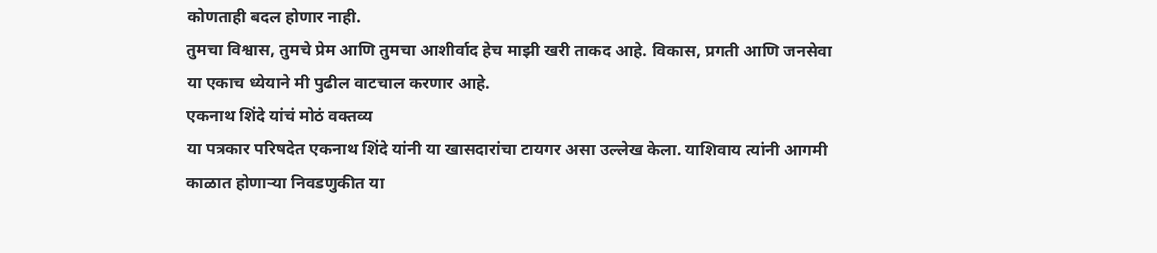कोणताही बदल होणार नाही.
तुमचा विश्वास, तुमचे प्रेम आणि तुमचा आशीर्वाद हेच माझी खरी ताकद आहे. विकास, प्रगती आणि जनसेवा या एकाच ध्येयाने मी पुढील वाटचाल करणार आहे.
एकनाथ शिंदे यांचं मोठं वक्तव्य
या पत्रकार परिषदेत एकनाथ शिंदे यांनी या खासदारांचा टायगर असा उल्लेख केला. याशिवाय त्यांनी आगमी काळात होणाऱ्या निवडणुकीत या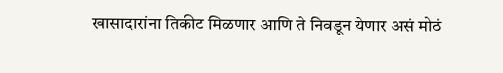खासादारांना तिकीट मिळणार आणि ते निवडून येणार असं मोठं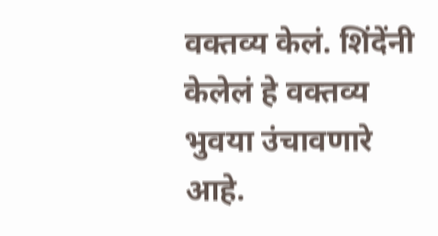वक्तव्य केलं. शिंदेंनी केलेलं हे वक्तव्य भुवया उंचावणारे आहे.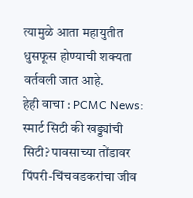त्यामुळे आता महायुतीत धुसफूस होण्याची शक्यता वर्तवली जात आहे.
हेही वाचा : PCMC News: स्मार्ट सिटी की खड्ड्यांची सिटी? पावसाच्या तोंडावर पिंपरी-चिंचवडकरांचा जीव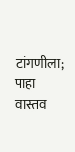टांगणीला; पाहा वास्तव